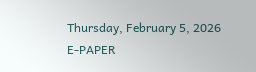Thursday, February 5, 2026
E-PAPER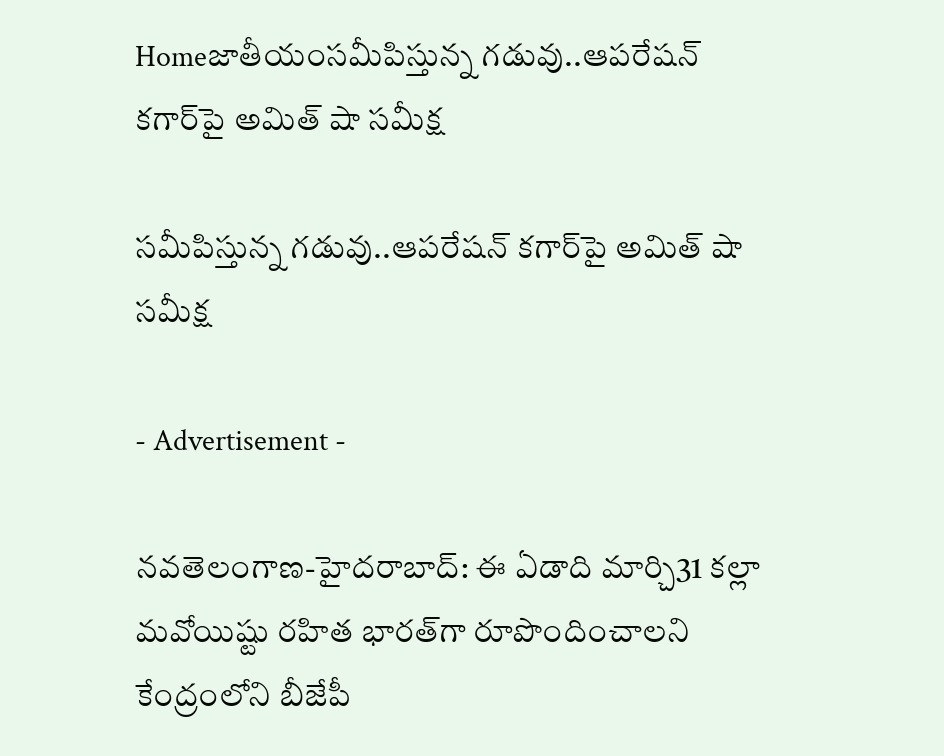Homeజాతీయంస‌మీపిస్తున్న గ‌డువు..ఆప‌రేష‌న్ క‌గార్‌పై అమిత్ షా స‌మీక్ష‌

స‌మీపిస్తున్న గ‌డువు..ఆప‌రేష‌న్ క‌గార్‌పై అమిత్ షా స‌మీక్ష‌

- Advertisement -

న‌వ‌తెలంగాణ‌-హైద‌రాబాద్: ఈ ఏడాది మార్చి31 క‌ల్లా మ‌వోయిష్టు ర‌హిత భార‌త్‌గా రూపొందించాల‌ని కేంద్రంలోని బీజేపీ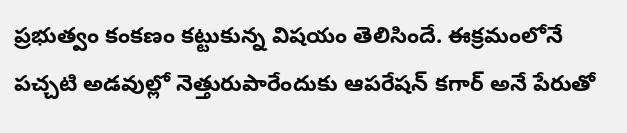ప్ర‌భుత్వం కంక‌ణం క‌ట్టుకున్న విష‌యం తెలిసిందే. ఈక్ర‌మంలోనే ప‌చ్చ‌టి అడ‌వుల్లో నెత్తురుపారేందుకు ఆప‌రేష‌న్ క‌గార్ అనే పేరుతో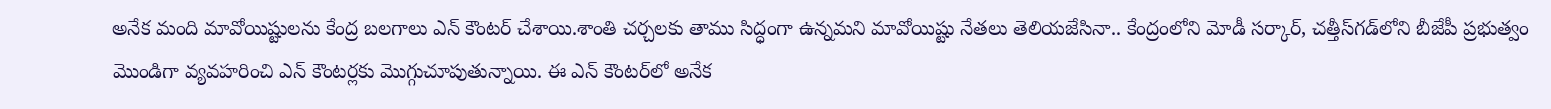అనేక మంది మావోయిష్టుల‌ను కేంద్ర బల‌గాలు ఎన్ కౌంట‌ర్ చేశాయి.శాంతి చ‌ర్చ‌ల‌కు తాము సిద్ధంగా ఉన్న‌మ‌ని మావోయిష్టు నేత‌లు తెలియ‌జేసినా.. కేంద్రంలోని మోడీ స‌ర్కార్, చ‌త్తీస్‌గ‌డ్‌లోని బీజేపీ ప్ర‌భుత్వం మొండిగా వ్య‌వ‌హ‌రించి ఎన్ కౌంట‌ర్లకు మొగ్గుచూపుతున్నాయి. ఈ ఎన్ కౌంట‌ర్‌లో అనేక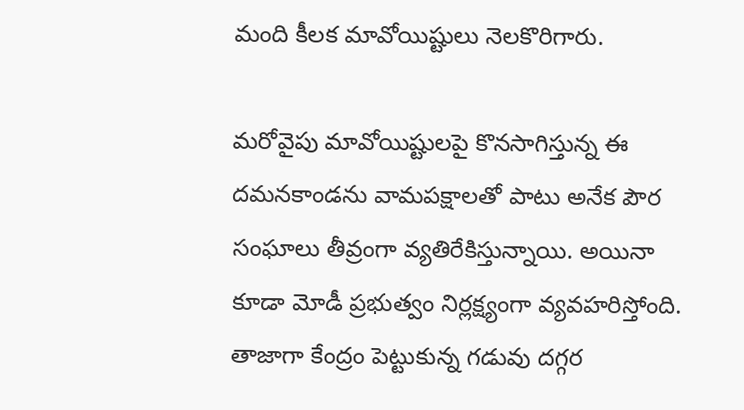మంది కీల‌క మావోయిష్టులు నెల‌కొరిగారు.

మ‌రోవైపు మావోయిష్టులపై కొన‌సాగిస్తున్న ఈ ద‌మ‌న‌కాండ‌ను వామ‌ప‌క్షాల‌తో పాటు అనేక పౌర సంఘాలు తీవ్రంగా వ్య‌తిరేకిస్తున్నాయి. అయినా కూడా మోడీ ప్ర‌భుత్వం నిర్ల‌క్ష్యంగా వ్య‌వ‌హ‌రిస్తోంది. తాజాగా కేంద్రం పెట్టుకున్న గ‌డువు ద‌గ్గ‌ర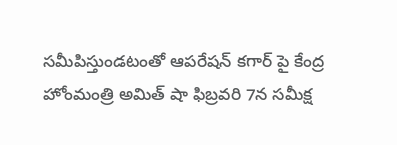స‌మీపిస్తుండ‌టంతో ఆప‌రేష‌న్ క‌గార్ పై కేంద్ర హోంమంత్రి అమిత్ షా ఫిబ్ర‌వ‌రి 7న‌ స‌మీక్ష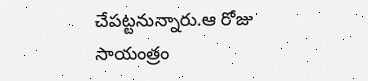చేప‌ట్ట‌నున్నారు.ఆ రోజు సాయంత్రం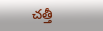చ‌త్తీ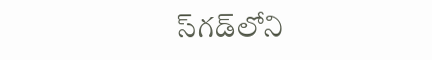స్‌గ‌డ్‌లోని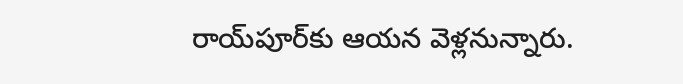రాయ్‌పూర్‌కు ఆయ‌న‌ వెళ్లనున్నారు.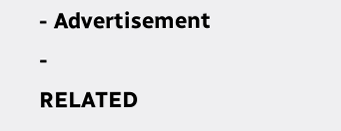- Advertisement -
RELATED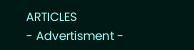ARTICLES
- Advertisment -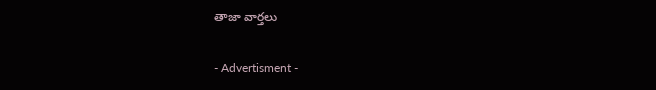తాజా వార్తలు

- Advertisment -